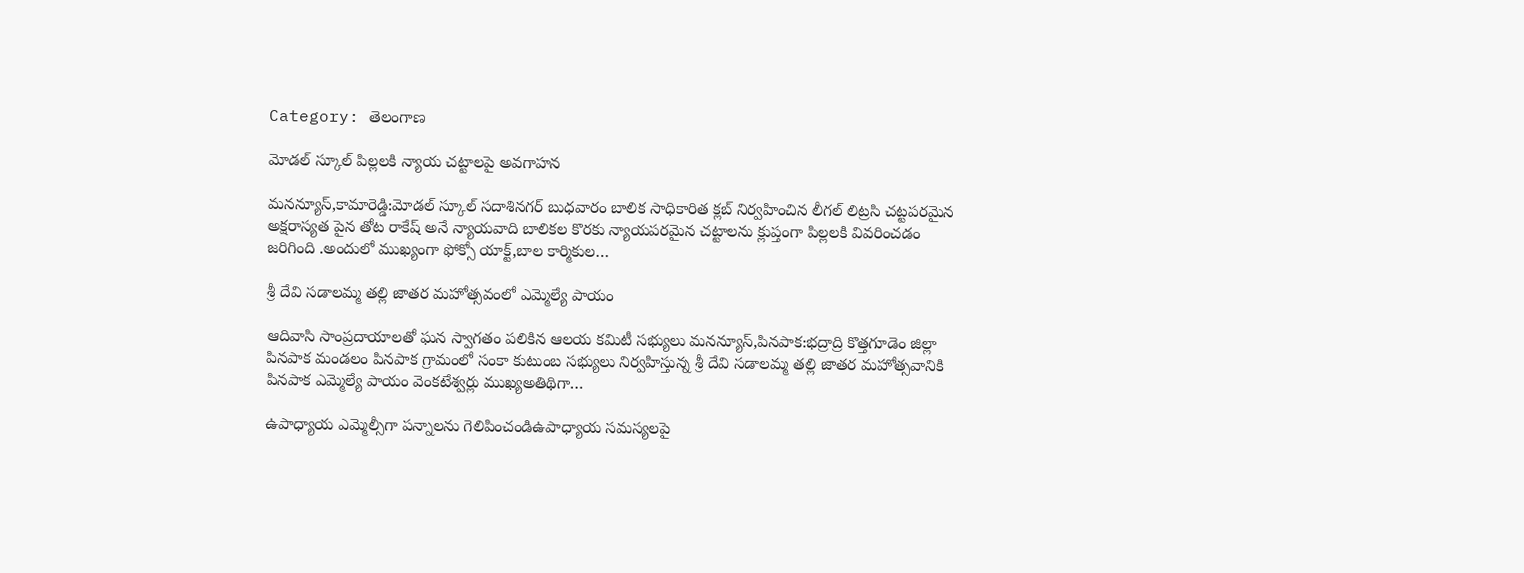Category: తెలంగాణ

మోడల్ స్కూల్ పిల్లలకి న్యాయ చట్టాలపై అవగాహన

మనన్యూస్,కామారెడ్డి:మోడల్ స్కూల్ సదాశినగర్ బుధవారం బాలిక సాధికారిత క్లబ్ నిర్వహించిన లీగల్ లిట్రసి చట్టపరమైన అక్షరాస్యత పైన తోట రాకేష్ అనే న్యాయవాది బాలికల కొరకు న్యాయపరమైన చట్టాలను క్లుప్తంగా పిల్లలకి వివరించడం జరిగింది .అందులో ముఖ్యంగా ఫోక్సో యాక్ట్,బాల కార్మికుల…

శ్రీ దేవి సడాలమ్మ తల్లి జాతర మహోత్సవంలో ఎమ్మెల్యే పాయం

ఆదివాసి సాంప్రదాయాలతో ఘన స్వాగతం పలికిన ఆలయ కమిటీ సభ్యులు మనన్యూస్,పినపాక:భద్రాద్రి కొత్తగూడెం జిల్లా పినపాక మండలం పినపాక గ్రామంలో సంకా కుటుంబ సభ్యులు నిర్వహిస్తున్న శ్రీ దేవి సడాలమ్మ తల్లి జాతర మహోత్సవానికి పినపాక ఎమ్మెల్యే పాయం వెంకటేశ్వర్లు ముఖ్యఅతిథిగా…

ఉపాధ్యాయ ఎమ్మెల్సీగా పన్నాలను గెలిపించండిఉపాధ్యాయ సమస్యలపై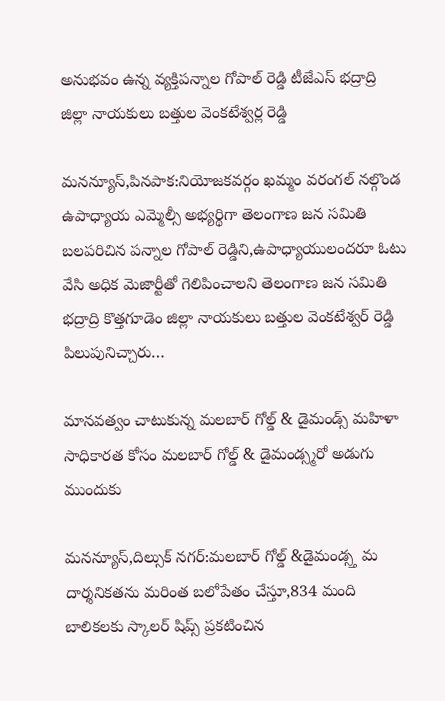అనుభవం ఉన్న వ్యక్తిపన్నాల గోపాల్ రెడ్డి టీజేఎస్ భద్రాద్రి జిల్లా నాయకులు బత్తుల వెంకటేశ్వర్ల రెడ్డి

మనన్యూస్,పినపాక:నియోజకవర్గం ఖమ్మం వరంగల్ నల్గొండ ఉపాధ్యాయ ఎమ్మెల్సీ అభ్యర్థిగా తెలంగాణ జన సమితి బలపరిచిన పన్నాల గోపాల్ రెడ్డిని,ఉపాధ్యాయులందరూ ఓటు వేసి అధిక మెజార్టీతో గెలిపించాలని తెలంగాణ జన సమితి భద్రాద్రి కొత్తగూడెం జిల్లా నాయకులు బత్తుల వెంకటేశ్వర్ రెడ్డి పిలుపునిచ్చారు…

మానవత్వం చాటుకున్న మలబార్ గోల్డ్ & డైమండ్స్ మహిళా సాధికారత కోసం మలబార్ గోల్డ్ & డైమండ్స్మరో అడుగు ముందుకు

మనన్యూస్,దిల్సుక్ నగర్:మలబార్ గోల్డ్ &డైమండ్స్త మ దార్శనికతను మరింత బలోపేతం చేస్తూ,834 మంది బాలికలకు స్కాలర్ షిప్స్ ప్రకటించిన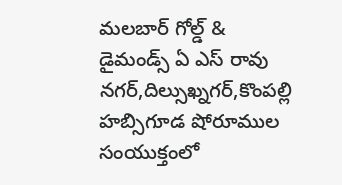మలబార్ గోల్డ్ & డైమండ్స్ ఏ ఎస్ రావు నగర్,దిల్సుఖ్నగర్,కొంపల్లి హబ్సిగూడ షోరూముల సంయుక్తంలో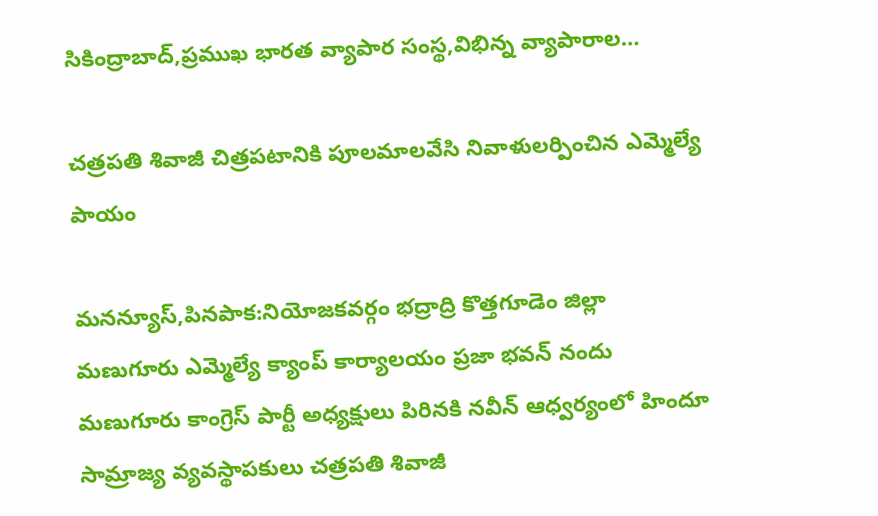సికింద్రాబాద్,ప్రముఖ భారత వ్యాపార సంస్థ,విభిన్న వ్యాపారాల…

చత్రపతి శివాజీ చిత్రపటానికి పూలమాలవేసి నివాళులర్పించిన ఎమ్మెల్యే పాయం

మనన్యూస్,పినపాక:నియోజకవర్గం భద్రాద్రి కొత్తగూడెం జిల్లా మణుగూరు ఎమ్మెల్యే క్యాంప్ కార్యాలయం ప్రజా భవన్ నందు మణుగూరు కాంగ్రెస్ పార్టీ అధ్యక్షులు పిరినకి నవీన్ ఆధ్వర్యంలో హిందూ సామ్రాజ్య వ్యవస్థాపకులు చత్రపతి శివాజీ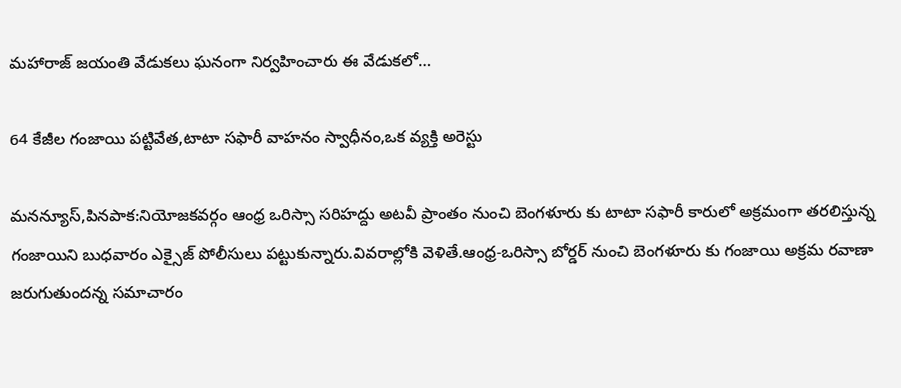మహారాజ్ జయంతి వేడుకలు ఘనంగా నిర్వహించారు ఈ వేడుకలో…

64 కేజీల గంజాయి పట్టివేత,టాటా సఫారీ వాహనం స్వాధీనం,ఒక వ్యక్తి అరెస్టు

మనన్యూస్,పినపాక:నియోజకవర్గం ఆంధ్ర ఒరిస్సా సరిహద్దు అటవీ ప్రాంతం నుంచి బెంగళూరు కు టాటా సఫారీ కారులో అక్రమంగా తరలిస్తున్న గంజాయిని బుధవారం ఎక్సైజ్ పోలీసులు పట్టుకున్నారు.వివరాల్లోకి వెళితే.ఆంధ్ర-ఒరిస్సా బోర్డర్ నుంచి బెంగళూరు కు గంజాయి అక్రమ రవాణా జరుగుతుందన్న సమాచారం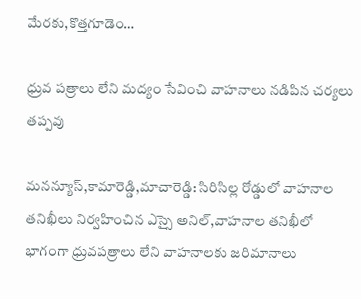మేరకు,కొత్తగూడెం…

ధ్రువ పత్రాలు లేని మద్యం సేవించి వాహనాలు నడిపిన చర్యలు తప్పవు

మనన్యూస్,కామారెడ్డి,మాచారెడ్డి: సిరిసిల్ల రోడ్డులో వాహనాల తనిఖీలు నిర్వహించిన ఎస్సై అనిల్,వాహనాల తనిఖీలో భాగంగా ధ్రువపత్రాలు లేని వాహనాలకు జరిమానాలు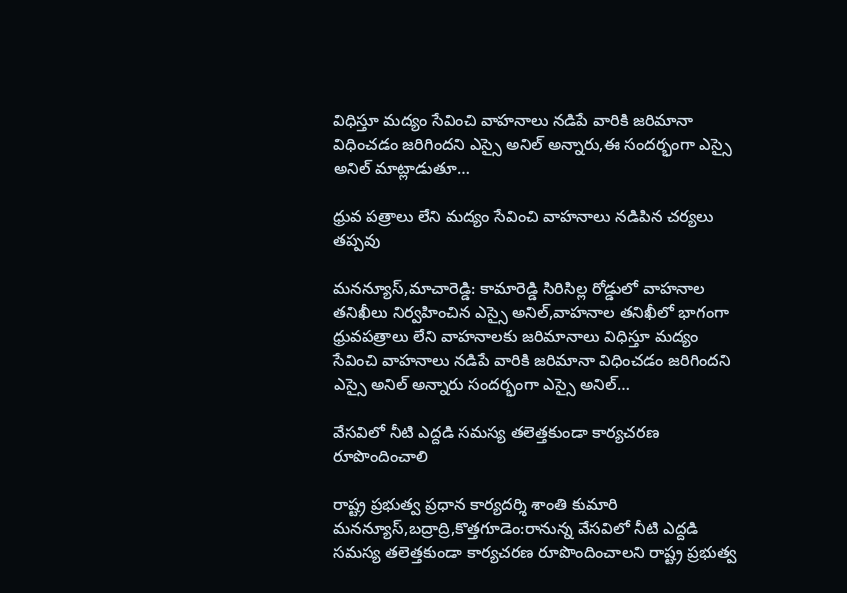విధిస్తూ మద్యం సేవించి వాహనాలు నడిపే వారికి జరిమానా విధించడం జరిగిందని ఎస్సై అనిల్ అన్నారు,ఈ సందర్భంగా ఎస్సై అనిల్ మాట్లాడుతూ…

ధ్రువ పత్రాలు లేని మద్యం సేవించి వాహనాలు నడిపిన చర్యలు తప్పవు

మనన్యూస్,మాచారెడ్డి: కామారెడ్డి సిరిసిల్ల రోడ్డులో వాహనాల తనిఖీలు నిర్వహించిన ఎస్సై అనిల్,వాహనాల తనిఖీలో భాగంగా ధ్రువపత్రాలు లేని వాహనాలకు జరిమానాలు విధిస్తూ మద్యం సేవించి వాహనాలు నడిపే వారికి జరిమానా విధించడం జరిగిందని ఎస్సై అనిల్ అన్నారు సందర్భంగా ఎస్సై అనిల్…

వేసవిలో నీటి ఎద్దడి సమస్య తలెత్తకుండా కార్యచరణ రూపొందించాలి

రాష్ట్ర ప్రభుత్వ ప్రధాన కార్యదర్శి శాంతి కుమారి మనన్యూస్,బద్రాద్రి,కొత్తగూడెం:రానున్న వేసవిలో నీటి ఎద్దడి సమస్య తలెత్తకుండా కార్యచరణ రూపొందించాలని రాష్ట్ర ప్రభుత్వ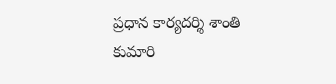ప్రధాన కార్యదర్శి శాంతి కుమారి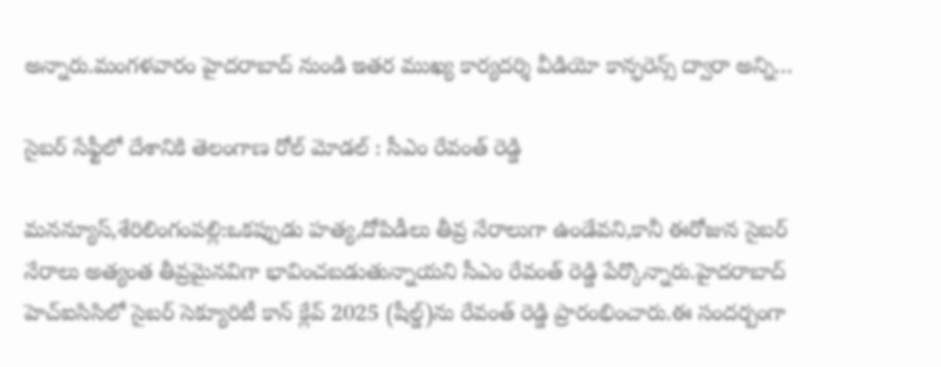అన్నారు.మంగళవారం హైదరాబాద్ నుండి ఇతర ముఖ్య కార్యదర్శి వీడియో కాన్ఫరెన్స్ ద్వారా అన్ని…

సైబర్ సేఫ్టీలో దేశానికి తెలంగాణ రోల్ మోడల్ : సీఎం రేవంత్ రెడ్డి

మనన్యూస్,శేరిలింగంపల్లి:ఒకప్పుడు హత్య,దోపిడీలు తీవ్ర నేరాలుగా ఉండేవని,కానీ ఈరోజున సైబర్ నేరాలు అత్యంత తీవ్రమైనవిగా భావించబడుతున్నాయని సీఎం రేవంత్ రెడ్డి పేర్కొన్నారు.హైదరాబాద్ హెచ్ఐసిసిలో సైబర్ సెక్యూరిటీ కాన్ క్లేవ్ 2025 (షీల్డ్)ను రేవంత్ రెడ్డి ప్రారంభించారు.ఈ సందర్బంగా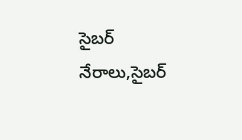సైబర్ నేరాలు,సైబర్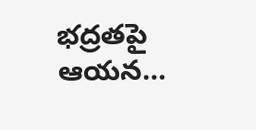భద్రతపై ఆయన…